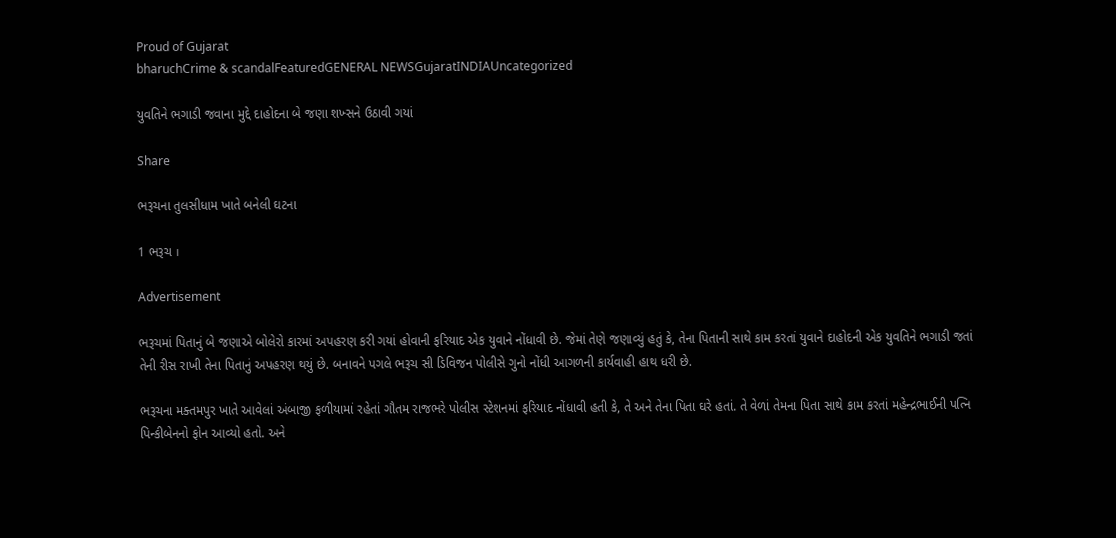Proud of Gujarat
bharuchCrime & scandalFeaturedGENERAL NEWSGujaratINDIAUncategorized

યુવતિને ભગાડી જવાના મુદ્દે દાહોદના બે જણા શખ્સને ઉઠાવી ગયાં

Share

ભરૂચના તુલસીધામ ખાતે બનેલી ઘટના

1 ભરૂચ ।

Advertisement

ભરૂચમાં પિતાનું બે જણાએ બોલેરો કારમાં અપહરણ કરી ગયાં હોવાની ફરિયાદ એક યુવાને નોંધાવી છે. જેમાં તેણે જણાવ્યું હતું કે, તેના પિતાની સાથે કામ કરતાં યુવાને દાહોદની એક યુવતિને ભગાડી જતાં તેની રીસ રાખી તેના પિતાનું અપહરણ થયું છે. બનાવને પગલે ભરૂચ સી ડિવિજન પોલીસે ગુનો નોંધી આગળની કાર્યવાહી હાથ ધરી છે.

ભરૂચના મક્તમપુર ખાતે આવેલાં અંબાજી ફળીયામાં રહેતાં ગૌતમ રાજભરે પોલીસ સ્ટેશનમાં ફરિયાદ નોંધાવી હતી કે, તે અને તેના પિતા ઘરે હતાં. તે વેળાં તેમના પિતા સાથે કામ કરતાં મહેન્દ્રભાઈની પત્નિ પિન્કીબેનનો ફોન આવ્યો હતો. અને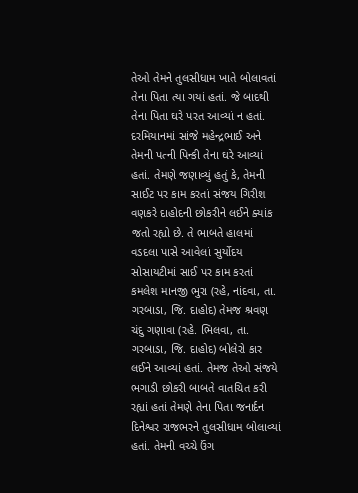તેઓ તેમને તુલસીધામ ખાતે બોલાવતાં તેના પિતા ત્યા ગયાં હતાં. જે બાદથી તેના પિતા ઘરે પરત આવ્યાં ન હતાં. દરમિયાનમાં સાંજે મહેન્દ્રભાઈ અને તેમની પત્ની પિન્કી તેના ઘરે આવ્યાં હતાં. તેમણે જણાવ્યું હતું કે, તેમની સાઈટ પર કામ કરતાં સંજય ગિરીશ વણકરે દાહોદની છોકરીને લઈને ક્યાંક જતો રહ્યો છે. તે ભાબતે હાલમાં વડદલા પાસે આવેલાં સુર્યોદય સોસાયટીમાં સાઈ પર કામ કરતાં કમલેશ માનજી ભુરા (રહે, નાંદવા, તા. ગરબાડા, જિ. દાહોદ) તેમજ શ્રવણ ચંદુ ગણાવા (રહે. ભિલવા, તા. ગરબાડા, જિ. દાહોદ) બોલેરો કાર લઈને આવ્યાં હતાં. તેમજ તેઓ સંજયે ભગાડી છોકરી બાબતે વાતચિત કરી રહ્યાં હતાં તેમણે તેના પિતા જનાર્દન દિનેશ્વર રાજભરને તુલસીધામ બોલાવ્યાં હતાં. તેમની વચ્ચે ઉંગ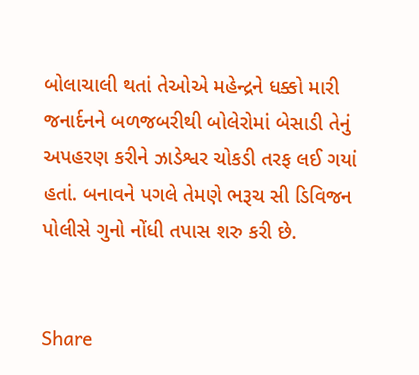બોલાચાલી થતાં તેઓએ મહેન્દ્રને ધક્કો મારી જનાર્દનને બળજબરીથી બોલેરોમાં બેસાડી તેનું અપહરણ કરીને ઝાડેશ્વર ચોકડી તરફ લઈ ગયાં હતાં. બનાવને પગલે તેમણે ભરૂચ સી ડિવિજન પોલીસે ગુનો નોંધી તપાસ શરુ કરી છે.


Share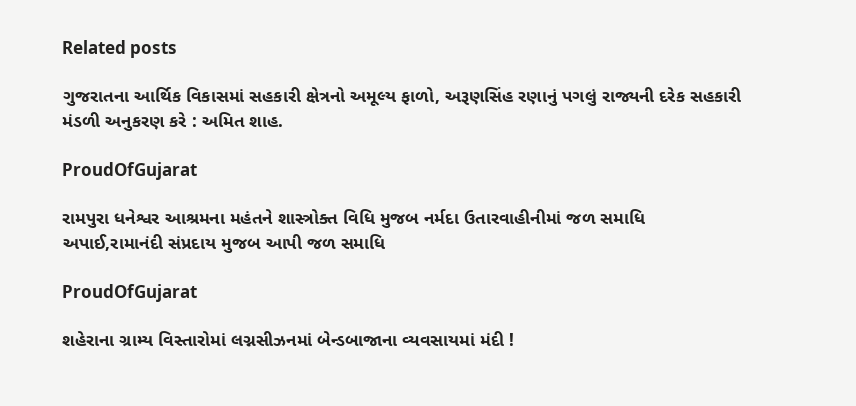Related posts

ગુજરાતના આર્થિક વિકાસમાં સહકારી ક્ષેત્રનો અમૂલ્ય ફાળો, અરૂણસિંહ રણાનું પગલું રાજ્યની દરેક સહકારી મંડળી અનુકરણ કરે : અમિત શાહ.

ProudOfGujarat

રામપુરા ધનેશ્વર આશ્રમના મહંતને શાસ્ત્રોક્ત વિધિ મુજબ નર્મદા ઉતારવાહીનીમાં જળ સમાધિ અપાઈ,રામાનંદી સંપ્રદાય મુજબ આપી જળ સમાધિ

ProudOfGujarat

શહેરાના ગ્રામ્ય વિસ્તારોમાં લગ્નસીઝનમાં બેન્ડબાજાના વ્યવસાયમાં મંદી !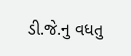ડી.જે.નુ વધતુ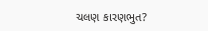ચલણ કારણભુત?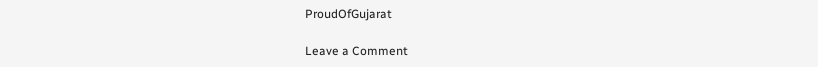ProudOfGujarat

Leave a Comment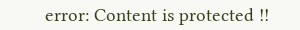error: Content is protected !!